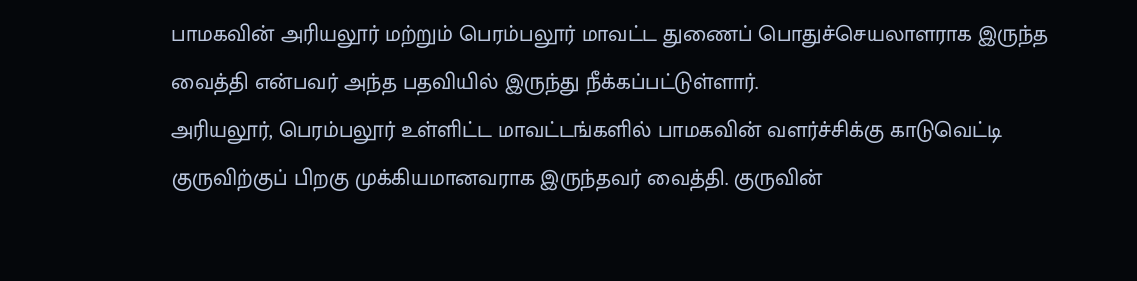பாமகவின் அரியலூர் மற்றும் பெரம்பலூர் மாவட்ட துணைப் பொதுச்செயலாளராக இருந்த வைத்தி என்பவர் அந்த பதவியில் இருந்து நீக்கப்பட்டுள்ளார்.
அரியலூர், பெரம்பலூர் உள்ளிட்ட மாவட்டங்களில் பாமகவின் வளர்ச்சிக்கு காடுவெட்டி குருவிற்குப் பிறகு முக்கியமானவராக இருந்தவர் வைத்தி. குருவின்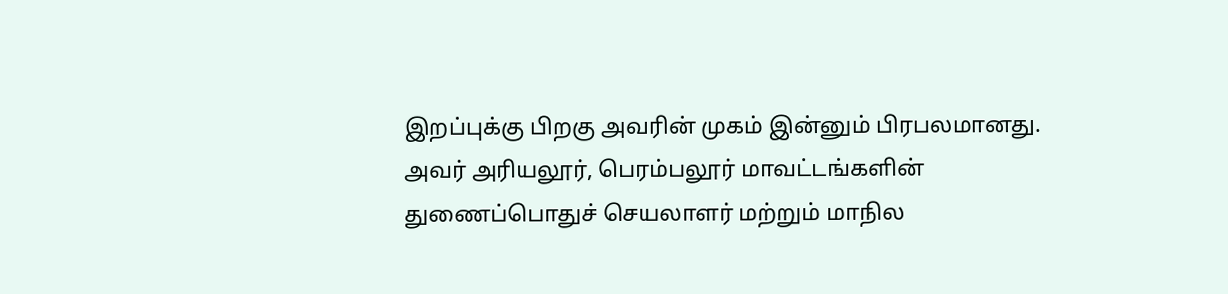இறப்புக்கு பிறகு அவரின் முகம் இன்னும் பிரபலமானது. அவர் அரியலூர், பெரம்பலூர் மாவட்டங்களின் துணைப்பொதுச் செயலாளர் மற்றும் மாநில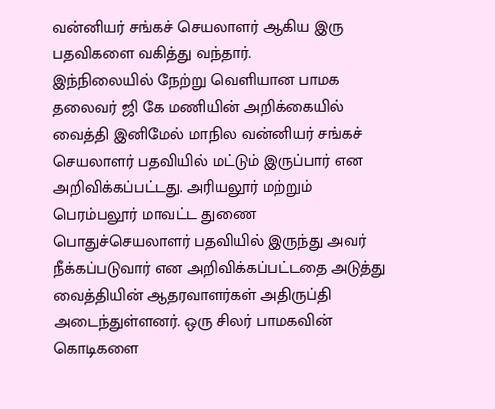வன்னியர் சங்கச் செயலாளர் ஆகிய இரு பதவிகளை வகித்து வந்தார்.
இந்நிலையில் நேற்று வெளியான பாமக தலைவர் ஜி கே மணியின் அறிக்கையில் வைத்தி இனிமேல் மாநில வன்னியர் சங்கச் செயலாளர் பதவியில் மட்டும் இருப்பார் என அறிவிக்கப்பட்டது. அரியலூர் மற்றும் பெரம்பலூர் மாவட்ட துணை பொதுச்செயலாளர் பதவியில் இருந்து அவர் நீக்கப்படுவார் என அறிவிக்கப்பட்டதை அடுத்து வைத்தியின் ஆதரவாளர்கள் அதிருப்தி அடைந்துள்ளனர். ஒரு சிலர் பாமகவின் கொடிகளை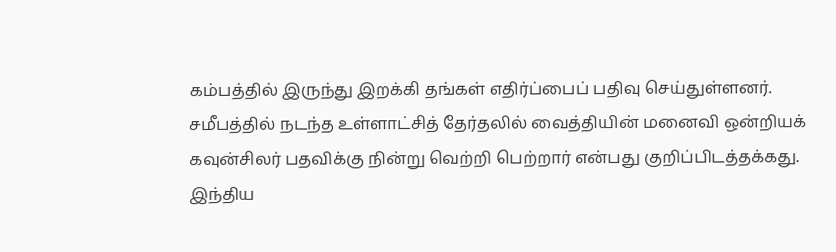கம்பத்தில் இருந்து இறக்கி தங்கள் எதிர்ப்பைப் பதிவு செய்துள்ளனர்.
சமீபத்தில் நடந்த உள்ளாட்சித் தேர்தலில் வைத்தியின் மனைவி ஒன்றியக் கவுன்சிலர் பதவிக்கு நின்று வெற்றி பெற்றார் என்பது குறிப்பிடத்தக்கது.
இந்திய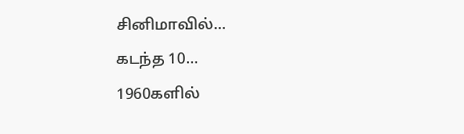சினிமாவில்…
கடந்த 10…
1960களில்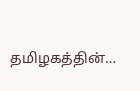தமிழகத்தின்…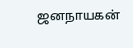ஜனநாயகன்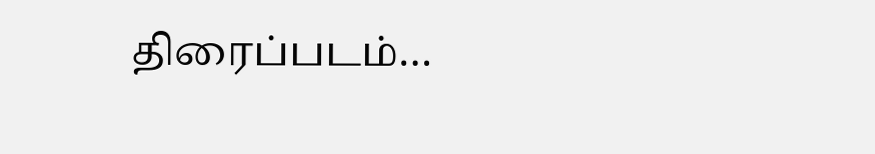திரைப்படம்…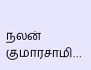நலன் குமாரசாமி…